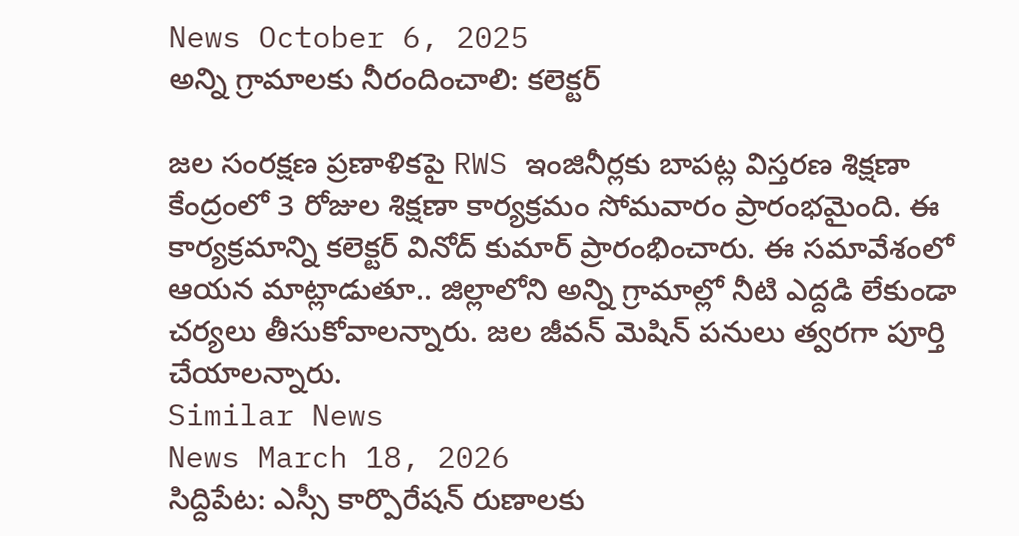News October 6, 2025
అన్ని గ్రామాలకు నీరందించాలి: కలెక్టర్

జల సంరక్షణ ప్రణాళికపై RWS ఇంజినీర్లకు బాపట్ల విస్తరణ శిక్షణా కేంద్రంలో 3 రోజుల శిక్షణా కార్యక్రమం సోమవారం ప్రారంభమైంది. ఈ కార్యక్రమాన్ని కలెక్టర్ వినోద్ కుమార్ ప్రారంభించారు. ఈ సమావేశంలో ఆయన మాట్లాడుతూ.. జిల్లాలోని అన్ని గ్రామాల్లో నీటి ఎద్దడి లేకుండా చర్యలు తీసుకోవాలన్నారు. జల జీవన్ మెషిన్ పనులు త్వరగా పూర్తి చేయాలన్నారు.
Similar News
News March 18, 2026
సిద్దిపేట: ఎస్సీ కార్పొరేషన్ రుణాలకు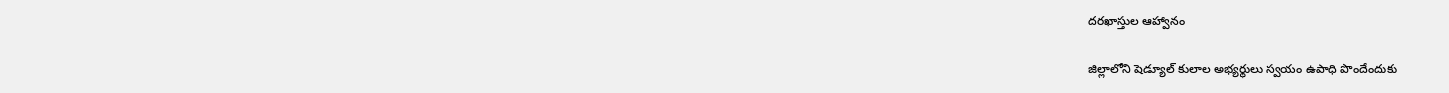దరఖాస్తుల ఆహ్వానం

జిల్లాలోని షెడ్యూల్ కులాల అభ్యర్థులు స్వయం ఉపాధి పొందేందుకు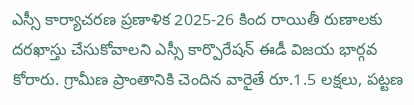ఎస్సీ కార్యాచరణ ప్రణాళిక 2025-26 కింద రాయితీ రుణాలకు దరఖాస్తు చేసుకోవాలని ఎస్సీ కార్పొరేషన్ ఈడీ విజయ భార్గవ కోరారు. గ్రామీణ ప్రాంతానికి చెందిన వారైతే రూ.1.5 లక్షలు, పట్టణ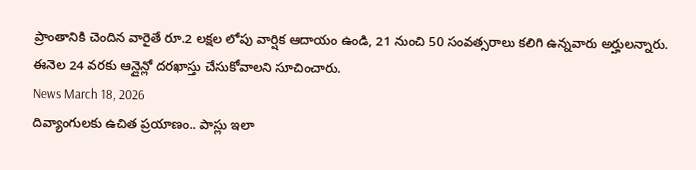ప్రాంతానికి చెందిన వారైతే రూ.2 లక్షల లోపు వార్షిక ఆదాయం ఉండి, 21 నుంచి 50 సంవత్సరాలు కలిగి ఉన్నవారు అర్హులన్నారు. ఈనెల 24 వరకు ఆన్లైన్లో దరఖాస్తు చేసుకోవాలని సూచించారు.
News March 18, 2026
దివ్యాంగులకు ఉచిత ప్రయాణం.. పాస్లు ఇలా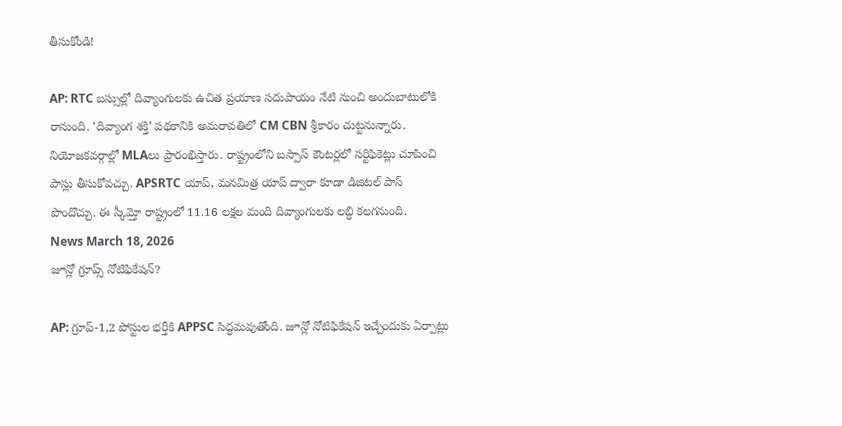తీసుకోండి!

AP: RTC బస్సుల్లో దివ్యాంగులకు ఉచిత ప్రయాణ సదుపాయం నేటి నుంచి అందుబాటులోకి రానుంది. ‘దివ్యాంగ శక్తి’ పథకానికి అమరావతిలో CM CBN శ్రీకారం చుట్టనున్నారు. నియోజకవర్గాల్లో MLAలు ప్రారంభిస్తారు. రాష్ట్రంలోని బస్పాస్ కౌంటర్లలో సర్టిఫికెట్లు చూపించి పాస్లు తీసుకోవచ్చు. APSRTC యాప్, మనమిత్ర యాప్ ద్వారా కూడా డిజిటల్ పాస్ పొందొచ్చు. ఈ స్కీమ్తో రాష్ట్రంలో 11.16 లక్షల మంది దివ్యాంగులకు లబ్ధి కలగనుంది.
News March 18, 2026
జూన్లో గ్రూప్స్ నోటిఫికేషన్?

AP: గ్రూప్-1,2 పోస్టుల భర్తీకి APPSC సిద్ధమవుతోంది. జూన్లో నోటిఫికేషన్ ఇచ్చేందుకు ఏర్పాట్లు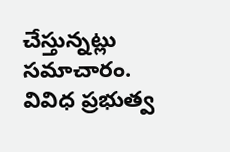చేస్తున్నట్లు సమాచారం. వివిధ ప్రభుత్వ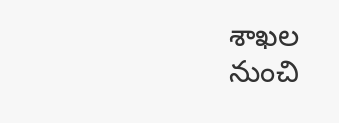శాఖల నుంచి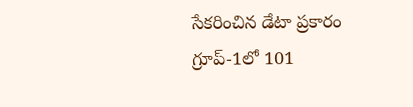సేకరించిన డేటా ప్రకారం గ్రూప్-1లో 101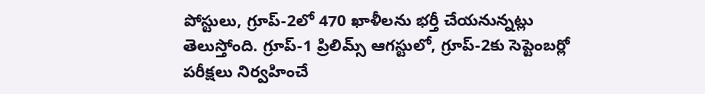పోస్టులు, గ్రూప్-2లో 470 ఖాళీలను భర్తీ చేయనున్నట్లు తెలుస్తోంది. గ్రూప్-1 ప్రిలిమ్స్ ఆగస్టులో, గ్రూప్-2కు సెప్టెంబర్లో పరీక్షలు నిర్వహించే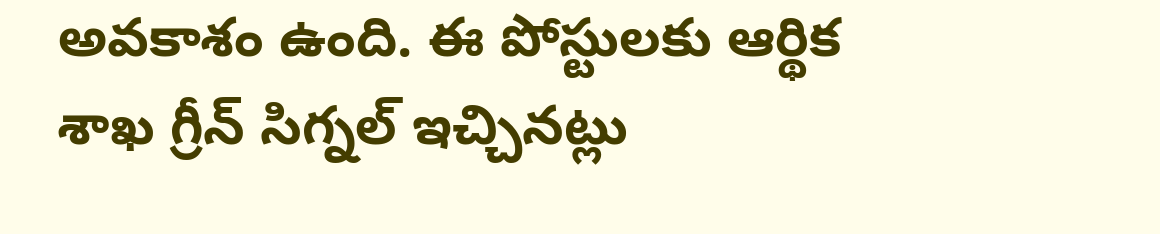అవకాశం ఉంది. ఈ పోస్టులకు ఆర్థిక శాఖ గ్రీన్ సిగ్నల్ ఇచ్చినట్లు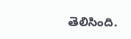తెలిసింది.